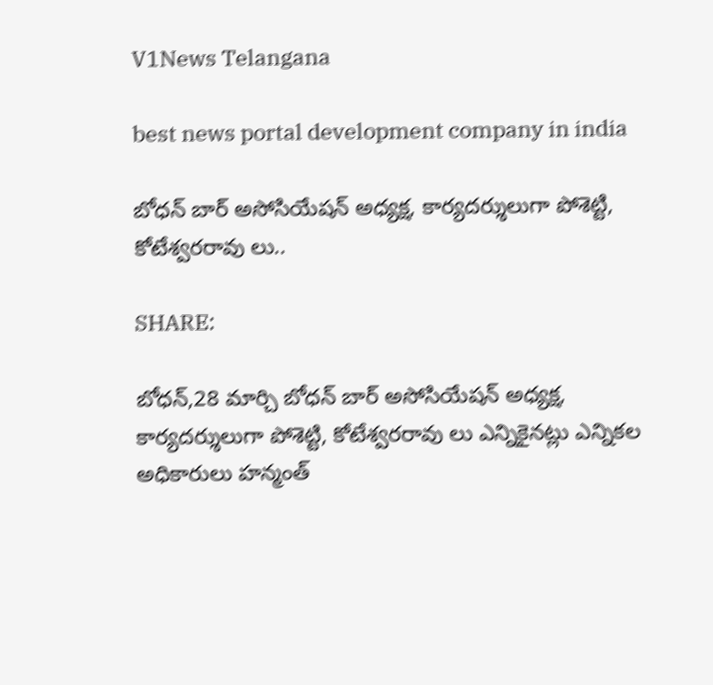V1News Telangana

best news portal development company in india

బోధన్ బార్ అసోసియేషన్ అధ్యక్ష, కార్యదర్శులుగా పోశెట్టి, కోటేశ్వరరావు లు..

SHARE:

బోధన్,28 మార్చి బోధన్ బార్ అసోసియేషన్ అధ్యక్ష, కార్యదర్శులుగా పోశెట్టి, కోటేశ్వరరావు లు ఎన్నికైనట్లు ఎన్నికల అధికారులు హన్మంత్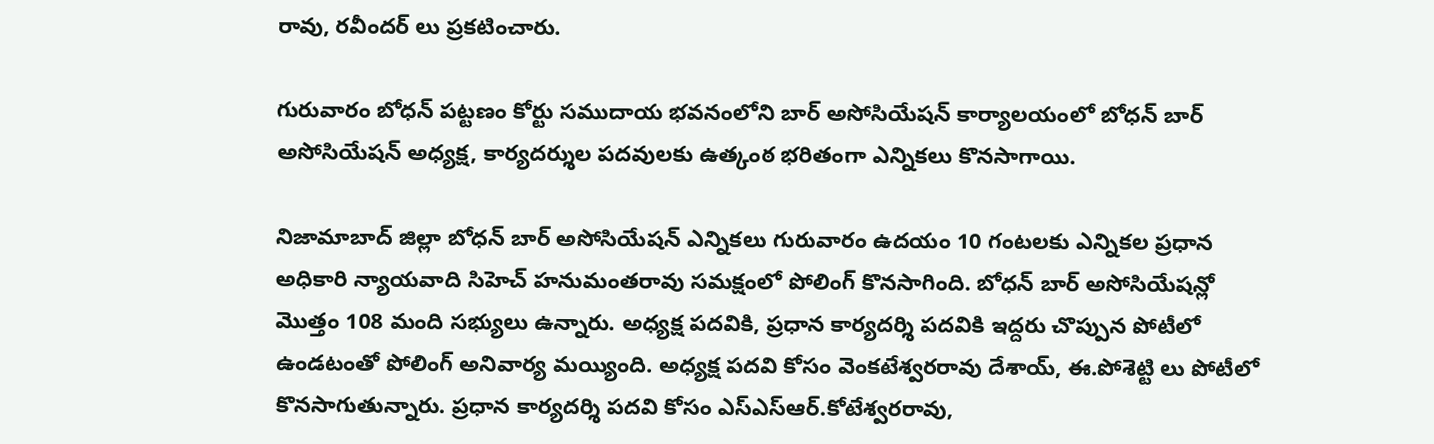రావు, రవీందర్ లు ప్రకటించారు.

గురువారం బోధన్ పట్టణం కోర్టు సముదాయ భవనంలోని బార్ అసోసియేషన్ కార్యాలయంలో బోధన్ బార్ అసోసియేషన్ అధ్యక్ష, కార్యదర్శుల పదవులకు ఉత్కంఠ భరితంగా ఎన్నికలు కొనసాగాయి.

నిజామాబాద్ జిల్లా బోధన్ బార్ అసోసియేషన్ ఎన్నికలు గురువారం ఉదయం 10 గంటలకు ఎన్నికల ప్రధాన అధికారి న్యాయవాది సిహెచ్ హనుమంతరావు సమక్షంలో పోలింగ్ కొనసాగింది. బోధన్ బార్ అసోసియేషన్లో మొత్తం 108 మంది సభ్యులు ఉన్నారు. అధ్యక్ష పదవికి, ప్రధాన కార్యదర్శి పదవికి ఇద్దరు చొప్పున పోటీలో ఉండటంతో పోలింగ్ అనివార్య మయ్యింది. అధ్యక్ష పదవి కోసం వెంకటేశ్వరరావు దేశాయ్, ఈ.పోశెట్టి లు పోటీలో కొనసాగుతున్నారు. ప్రధాన కార్యదర్శి పదవి కోసం ఎస్ఎస్ఆర్.కోటేశ్వరరావు,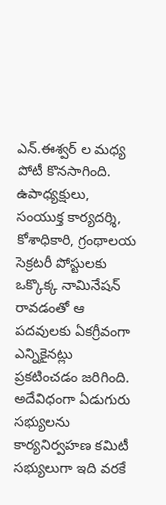ఎన్.ఈశ్వర్ ల మధ్య పోటీ కొనసాగింది. ఉపాధ్యక్షులు, సంయుక్త కార్యదర్శి, కోశాధికారి, గ్రంథాలయ సెక్రటరీ పోస్టులకు ఒక్కొక్క నామినేషన్ రావడంతో ఆ పదవులకు ఏకగ్రీవంగా ఎన్నికైనట్లు ప్రకటించడం జరిగింది. అదేవిధంగా ఏడుగురు సభ్యులను కార్యనిర్వహణ కమిటీ సభ్యులుగా ఇది వరకే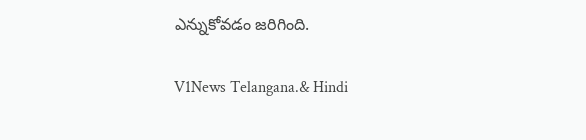ఎన్నుకోవడం జరిగింది.

V1News Telangana.& Hindi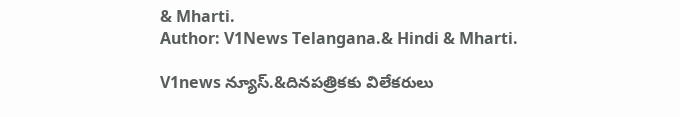& Mharti.
Author: V1News Telangana.& Hindi & Mharti.

V1news న్యూస్.&దినపత్రికకు విలేకరులు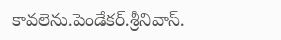కావలెను.పెండేకర్.శ్రీనివాస్.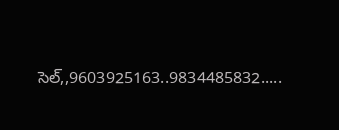సెల్,,9603925163..9834485832.....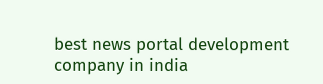best news portal development company in india